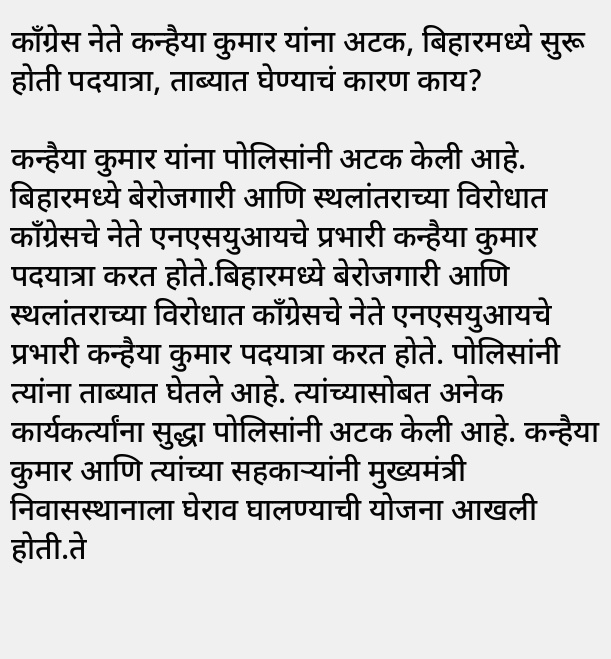काँग्रेस नेते कन्हैया कुमार यांना अटक, बिहारमध्ये सुरू होती पदयात्रा, ताब्यात घेण्याचं कारण काय?

कन्हैया कुमार यांना पोलिसांनी अटक केली आहे. बिहारमध्ये बेरोजगारी आणि स्थलांतराच्या विरोधात काँग्रेसचे नेते एनएसयुआयचे प्रभारी कन्हैया कुमार पदयात्रा करत होते.बिहारमध्ये बेरोजगारी आणि स्थलांतराच्या विरोधात काँग्रेसचे नेते एनएसयुआयचे प्रभारी कन्हैया कुमार पदयात्रा करत होते. पोलिसांनी त्यांना ताब्यात घेतले आहे. त्यांच्यासोबत अनेक कार्यकर्त्यांना सुद्धा पोलिसांनी अटक केली आहे. कन्हैया कुमार आणि त्यांच्या सहकाऱ्यांनी मुख्यमंत्री निवासस्थानाला घेराव घालण्याची योजना आखली होती.ते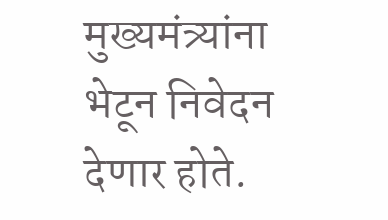मुख्यमंत्र्यांना भेटून निवेदन देणार होते.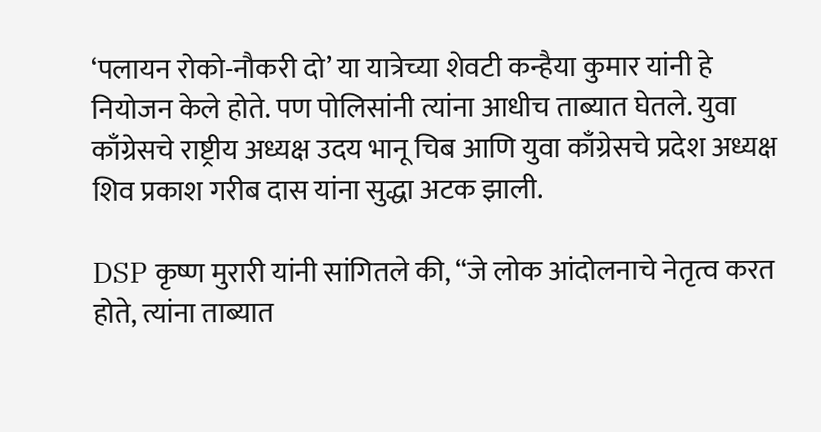‘पलायन रोको-नौकरी दो’ या यात्रेच्या शेवटी कन्हैया कुमार यांनी हे नियोजन केले होते. पण पोलिसांनी त्यांना आधीच ताब्यात घेतले. युवा काँग्रेसचे राष्ट्रीय अध्यक्ष उदय भानू चिब आणि युवा काँग्रेसचे प्रदेश अध्यक्ष शिव प्रकाश गरीब दास यांना सुद्धा अटक झाली.

DSP कृष्ण मुरारी यांनी सांगितले की, “जे लोक आंदोलनाचे नेतृत्व करत होते, त्यांना ताब्यात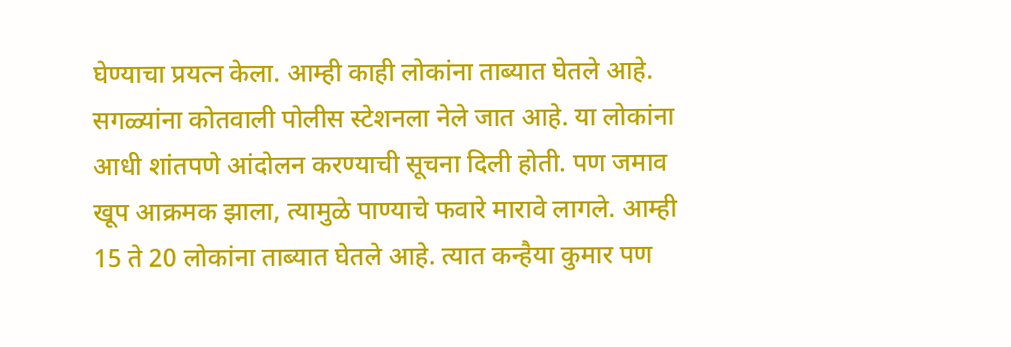घेण्याचा प्रयत्न केला. आम्ही काही लोकांना ताब्यात घेतले आहे. सगळ्यांना कोतवाली पोलीस स्टेशनला नेले जात आहे. या लोकांना आधी शांतपणे आंदोलन करण्याची सूचना दिली होती. पण जमाव खूप आक्रमक झाला, त्यामुळे पाण्याचे फवारे मारावे लागले. आम्ही 15 ते 20 लोकांना ताब्यात घेतले आहे. त्यात कन्हैया कुमार पण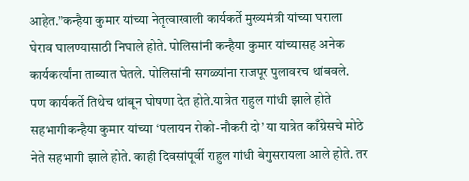आहेत.”कन्हैया कुमार यांच्या नेतृत्वाखाली कार्यकर्ते मुख्यमंत्री यांच्या घराला घेराव घालण्यासाठी निघाले होते. पोलिसांनी कन्हैया कुमार यांच्यासह अनेक कार्यकर्त्यांना ताब्यात घेतले. पोलिसांनी सगळ्यांना राजपूर पुलावरच थांबवले. पण कार्यकर्ते तिथेच थांबून घोषणा देत होते.यात्रेत राहुल गांधी झाले होते सहभागीकन्हैया कुमार यांच्या ‘पलायन रोको-नौकरी दो’ या यात्रेत काँग्रेसचे मोठे नेते सहभागी झाले होते. काही दिवसांपूर्वी राहुल गांधी बेगुसरायला आले होते. तर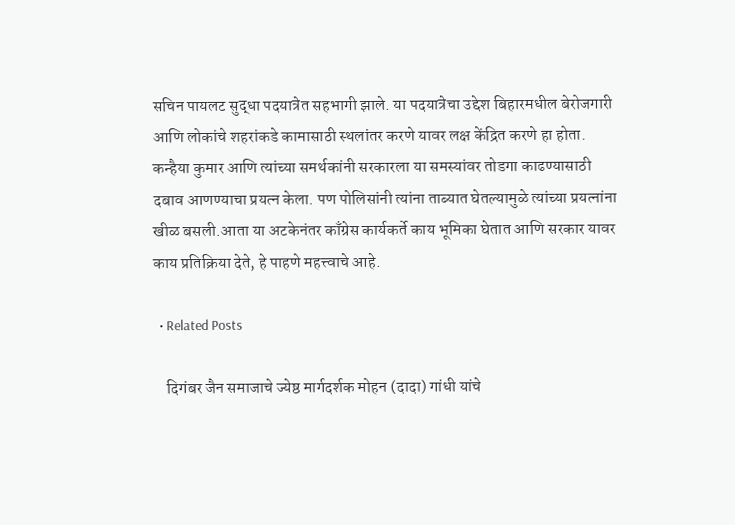सचिन पायलट सुद्धा पदयात्रेत सहभागी झाले. या पदयात्रेचा उद्देश बिहारमधील बेरोजगारी आणि लोकांचे शहरांकडे कामासाठी स्थलांतर करणे यावर लक्ष केंद्रित करणे हा होता. कन्हैया कुमार आणि त्यांच्या समर्थकांनी सरकारला या समस्यांवर तोडगा काढण्यासाठी दबाव आणण्याचा प्रयत्न केला. पण पोलिसांनी त्यांना ताब्यात घेतल्यामुळे त्यांच्या प्रयत्नांना खीळ बसली.आता या अटकेनंतर काँग्रेस कार्यकर्ते काय भूमिका घेतात आणि सरकार यावर काय प्रतिक्रिया देते, हे पाहणे महत्त्वाचे आहे.

  • Related Posts

    दिगंबर जैन समाजाचे ज्येष्ठ मार्गदर्शक मोहन (दादा) गांधी यांचे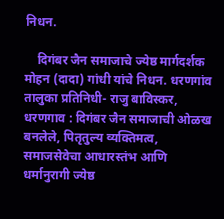निधन.

    दिगंबर जैन समाजाचे ज्येष्ठ मार्गदर्शक मोहन (दादा) गांधी यांचे निधन. धरणगांव तालुका प्रतिनिधी- राजु बाविस्कर, धरणगाव : दिगंबर जैन समाजाची ओळख बनलेले, पितृतुल्य व्यक्तिमत्व, समाजसेवेचा आधारस्तंभ आणि धर्मानुरागी ज्येष्ठ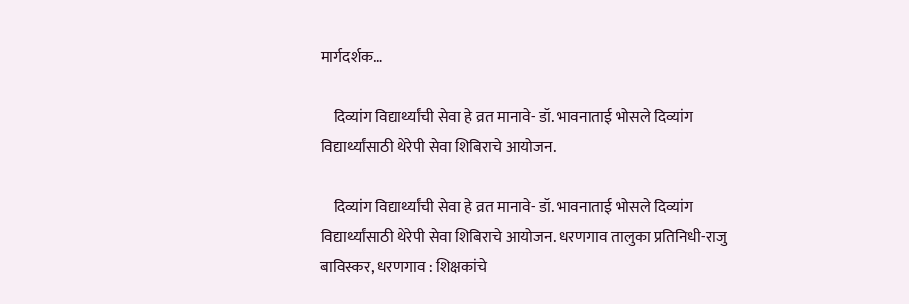मार्गदर्शक…

    दिव्यांग विद्यार्थ्यांची सेवा हे व्रत मानावे- डॉ. भावनाताई भोसले दिव्यांग विद्यार्थ्यांसाठी थेरेपी सेवा शिबिराचे आयोजन.

    दिव्यांग विद्यार्थ्यांची सेवा हे व्रत मानावे- डॉ. भावनाताई भोसले दिव्यांग विद्यार्थ्यांसाठी थेरेपी सेवा शिबिराचे आयोजन. धरणगाव तालुका प्रतिनिधी-राजु बाविस्कर, धरणगाव : शिक्षकांचे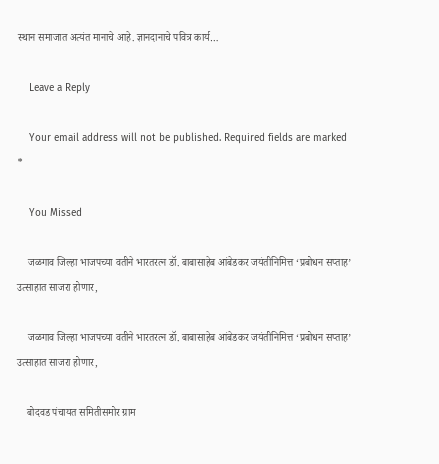स्थान समाजात अत्यंत मानाचे आहे. ज्ञानदानाचे पवित्र कार्य…

    Leave a Reply

    Your email address will not be published. Required fields are marked *

    You Missed

    जळगाव जिल्हा भाजपच्या वतीने भारतरत्न डॉ. बाबासाहेब आंबेडकर जयंतीनिमित्त ‘प्रबोधन सप्ताह’ उत्साहात साजरा होणार,

    जळगाव जिल्हा भाजपच्या वतीने भारतरत्न डॉ. बाबासाहेब आंबेडकर जयंतीनिमित्त ‘प्रबोधन सप्ताह’ उत्साहात साजरा होणार,

    बोदवड पंचायत समितीसमोर ग्राम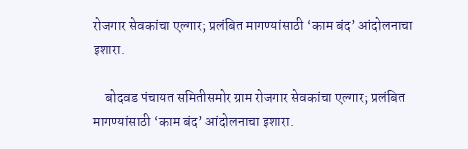रोजगार सेवकांचा एल्गार; प्रलंबित मागण्यांसाठी ‘काम बंद’ आंदोलनाचा इशारा.

    बोदवड पंचायत समितीसमोर ग्राम रोजगार सेवकांचा एल्गार; प्रलंबित मागण्यांसाठी ‘काम बंद’ आंदोलनाचा इशारा.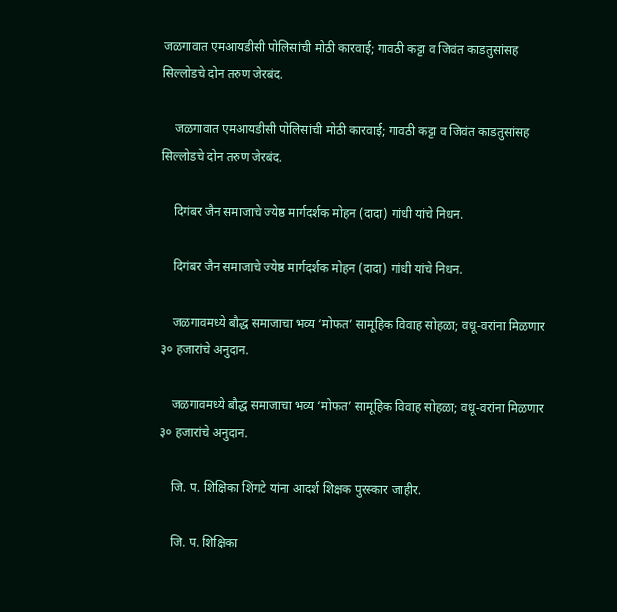जळगावात एमआयडीसी पोलिसांची मोठी कारवाई; गावठी कट्टा व जिवंत काडतुसांसह सिल्लोडचे दोन तरुण जेरबंद.

    जळगावात एमआयडीसी पोलिसांची मोठी कारवाई; गावठी कट्टा व जिवंत काडतुसांसह सिल्लोडचे दोन तरुण जेरबंद.

    दिगंबर जैन समाजाचे ज्येष्ठ मार्गदर्शक मोहन (दादा) गांधी यांचे निधन.

    दिगंबर जैन समाजाचे ज्येष्ठ मार्गदर्शक मोहन (दादा) गांधी यांचे निधन.

    जळगावमध्ये बौद्ध समाजाचा भव्य ‘मोफत’ सामूहिक विवाह सोहळा; वधू-वरांना मिळणार ३० हजारांचे अनुदान.

    जळगावमध्ये बौद्ध समाजाचा भव्य ‘मोफत’ सामूहिक विवाह सोहळा; वधू-वरांना मिळणार ३० हजारांचे अनुदान.

    जि. प. शिक्षिका शिंगटे यांना आदर्श शिक्षक पुरस्कार जाहीर.

    जि. प. शिक्षिका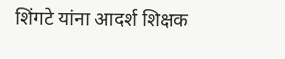शिंगटे यांना आदर्श शिक्षक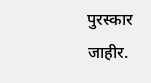पुरस्कार जाहीर.